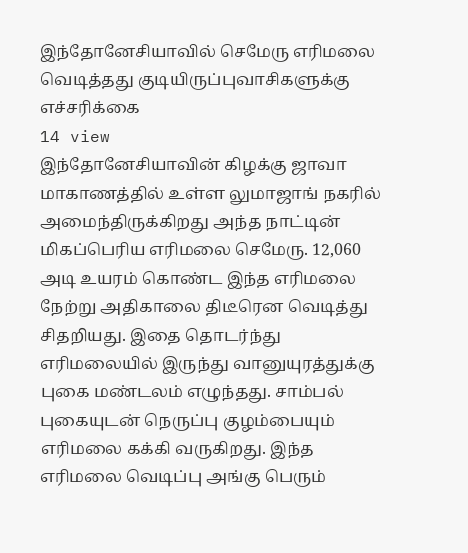இந்தோனேசியாவில் செமேரு எரிமலை வெடித்தது குடியிருப்புவாசிகளுக்கு எச்சரிக்கை
14 view
இந்தோனேசியாவின் கிழக்கு ஜாவா மாகாணத்தில் உள்ள லுமாஜாங் நகரில் அமைந்திருக்கிறது அந்த நாட்டின் மிகப்பெரிய எரிமலை செமேரு. 12,060 அடி உயரம் கொண்ட இந்த எரிமலை நேற்று அதிகாலை திடீரென வெடித்து சிதறியது. இதை தொடர்ந்து எரிமலையில் இருந்து வானுயுரத்துக்கு புகை மண்டலம் எழுந்தது. சாம்பல் புகையுடன் நெருப்பு குழம்பையும் எரிமலை கக்கி வருகிறது. இந்த எரிமலை வெடிப்பு அங்கு பெரும்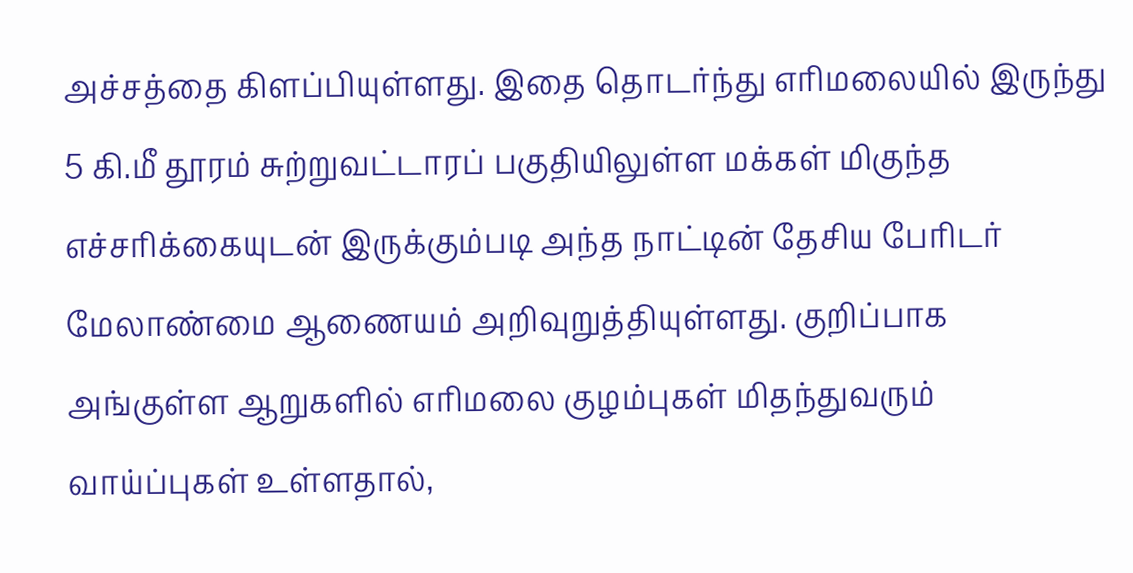அச்சத்தை கிளப்பியுள்ளது. இதை தொடர்ந்து எரிமலையில் இருந்து 5 கி.மீ தூரம் சுற்றுவட்டாரப் பகுதியிலுள்ள மக்கள் மிகுந்த எச்சரிக்கையுடன் இருக்கும்படி அந்த நாட்டின் தேசிய பேரிடர் மேலாண்மை ஆணையம் அறிவுறுத்தியுள்ளது. குறிப்பாக அங்குள்ள ஆறுகளில் எரிமலை குழம்புகள் மிதந்துவரும் வாய்ப்புகள் உள்ளதால்,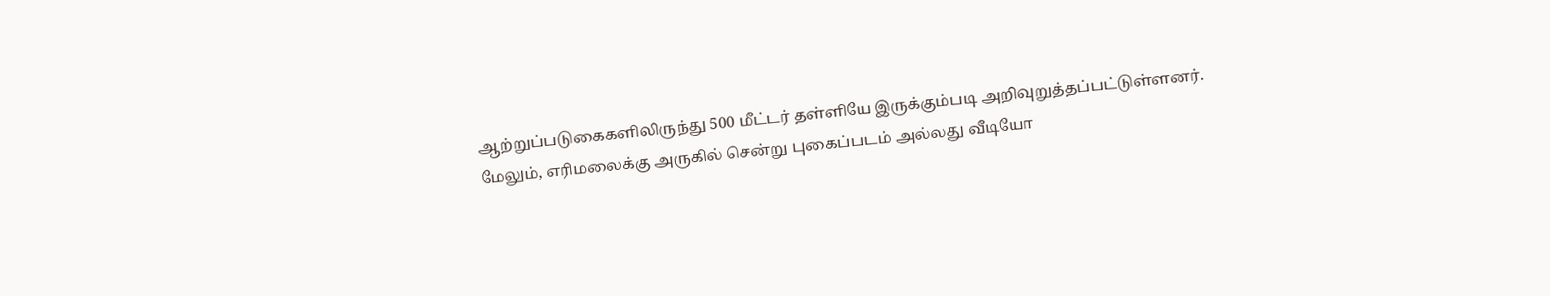ஆற்றுப்படுகைகளிலிருந்து 500 மீட்டர் தள்ளியே இருக்கும்படி அறிவுறுத்தப்பட்டுள்ளனர். மேலும், எரிமலைக்கு அருகில் சென்று புகைப்படம் அல்லது வீடியோ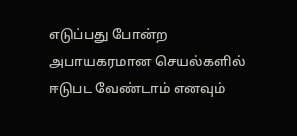எடுப்பது போன்ற அபாயகரமான செயல்களில் ஈடுபட வேண்டாம் எனவும்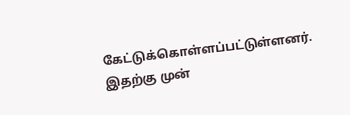கேட்டுக்கொள்ளப்பட்டுள்ளனர். இதற்கு முன்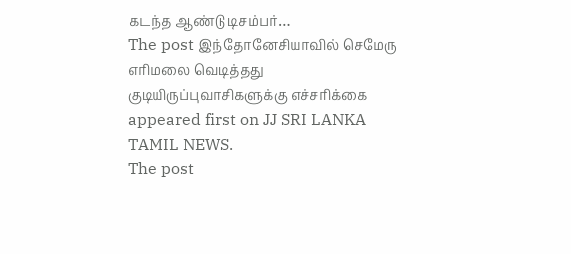கடந்த ஆண்டு டிசம்பர்…
The post இந்தோனேசியாவில் செமேரு எரிமலை வெடித்தது குடியிருப்புவாசிகளுக்கு எச்சரிக்கை appeared first on JJ SRI LANKA TAMIL NEWS.
The post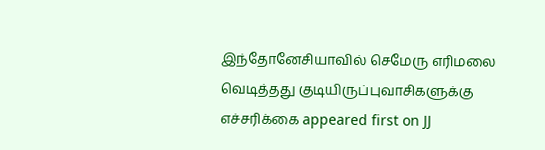இந்தோனேசியாவில் செமேரு எரிமலை வெடித்தது குடியிருப்புவாசிகளுக்கு எச்சரிக்கை appeared first on JJ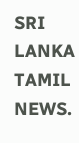SRI LANKA TAMIL NEWS.